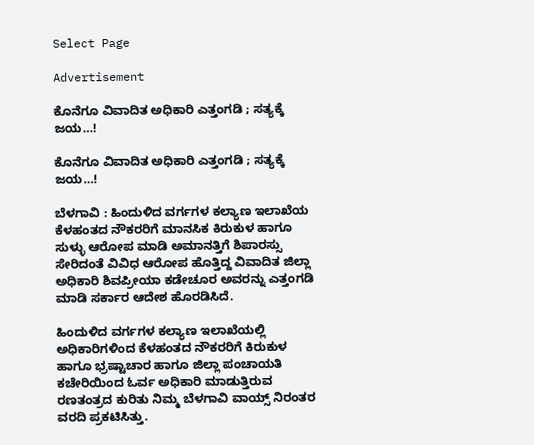Select Page

Advertisement

ಕೊನೆಗೂ ವಿವಾದಿತ ಅಧಿಕಾರಿ ಎತ್ತಂಗಡಿ ; ಸತ್ಯಕ್ಕೆ ಜಯ…!

ಕೊನೆಗೂ ವಿವಾದಿತ ಅಧಿಕಾರಿ ಎತ್ತಂಗಡಿ ; ಸತ್ಯಕ್ಕೆ ಜಯ…!

ಬೆಳಗಾವಿ : ಹಿಂದುಳಿದ ವರ್ಗಗಳ ಕಲ್ಯಾಣ ಇಲಾಖೆಯ ಕೆಳಹಂತದ ನೌಕರರಿಗೆ ಮಾನಸಿಕ ಕಿರುಕುಳ ಹಾಗೂ ಸುಳ್ಳು ಆರೋಪ ಮಾಡಿ ಅಮಾನತ್ತಿಗೆ ಶಿಪಾರಸ್ಸು ಸೇರಿದಂತೆ ವಿವಿಧ ಆರೋಪ ಹೊತ್ತಿದ್ದ ವಿವಾದಿತ ಜಿಲ್ಲಾ ಅಧಿಕಾರಿ ಶಿವಪ್ರೀಯಾ ಕಡೇಚೂರ ಅವರನ್ನು ಎತ್ತಂಗಡಿ ಮಾಡಿ‌ ಸರ್ಕಾರ ಆದೇಶ ಹೊರಡಿಸಿದೆ.

ಹಿಂದುಳಿದ ವರ್ಗಗಳ ಕಲ್ಯಾಣ ಇಲಾಖೆಯಲ್ಲಿ ಅಧಿಕಾರಿಗಳಿಂದ ಕೆಳಹಂತದ ನೌಕರರಿಗೆ ಕಿರುಕುಳ‌‌ ಹಾಗೂ ಭ್ರಷ್ಟಾಚಾರ ಹಾಗೂ ಜಿಲ್ಲಾ ಪಂಚಾಯತಿ ಕಚೇರಿಯಿಂದ ಓರ್ವ ಅಧಿಕಾರಿ ಮಾಡುತ್ತಿರುವ ರಣತಂತ್ರದ ಕುರಿತು ನಿಮ್ಮ‌ ಬೆಳಗಾವಿ ವಾಯ್ಸ್ ನಿರಂತರ ವರದಿ ಪ್ರಕಟಿಸಿತ್ತು.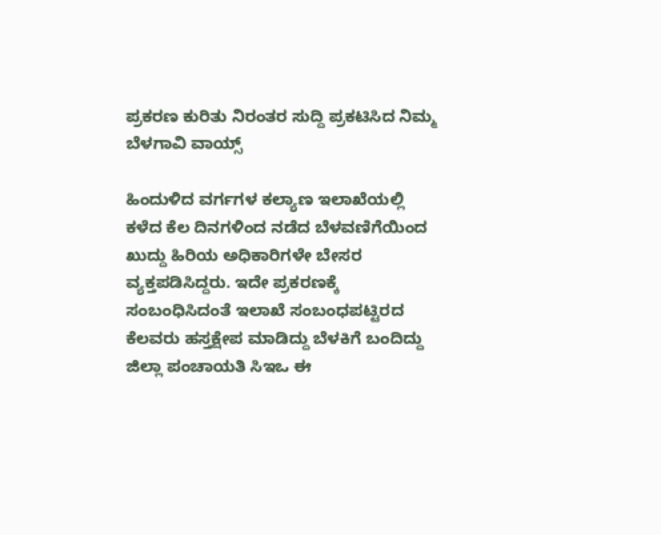ಪ್ರಕರಣ ಕುರಿತು ನಿರಂತರ ಸುದ್ದಿ ಪ್ರಕಟಿಸಿದ ನಿಮ್ಮ ಬೆಳಗಾವಿ ವಾಯ್ಸ್

ಹಿಂದುಳಿದ ವರ್ಗಗಳ ಕಲ್ಯಾಣ ಇಲಾಖೆಯಲ್ಲಿ‌ ಕಳೆದ ಕೆಲ‌ ದಿನಗಳಿಂದ ನಡೆದ ಬೆಳವಣಿಗೆಯಿಂದ ಖುದ್ದು ಹಿರಿಯ ಅಧಿಕಾರಿಗಳೇ ಬೇಸರ ವ್ಯಕ್ತಪಡಿಸಿದ್ದರು. ಇದೇ ಪ್ರಕರಣಕ್ಕೆ ಸಂಬಂಧಿಸಿದಂತೆ ಇಲಾಖೆ ಸಂಬಂಧಪಟ್ಟಿರದ ಕೆಲವರು ಹಸ್ತಕ್ಷೇಪ ಮಾಡಿದ್ದು ಬೆಳಕಿಗೆ ಬಂದಿದ್ದು ಜಿಲ್ಲಾ ಪಂಚಾಯತಿ ಸಿಇಒ ಈ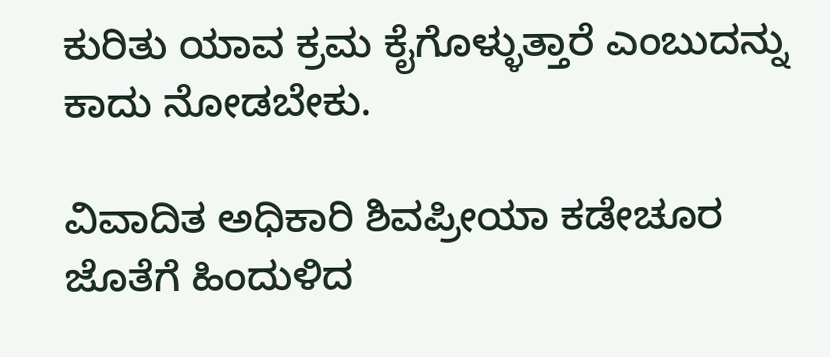ಕುರಿತು ಯಾವ ಕ್ರಮ ಕೈಗೊಳ್ಳುತ್ತಾರೆ ಎಂಬುದನ್ನು ಕಾದು ನೋಡಬೇಕು.

ವಿವಾದಿತ ಅಧಿಕಾರಿ ಶಿವಪ್ರೀಯಾ ಕಡೇಚೂರ ಜೊತೆಗೆ ಹಿಂದುಳಿದ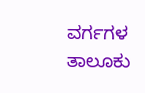ವರ್ಗಗಳ ತಾಲೂಕು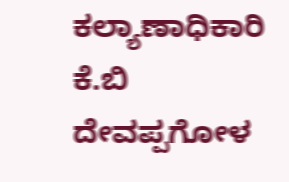ಕಲ್ಯಾಣಾಧಿಕಾರಿ ಕೆ.ಬಿ ದೇವಪ್ಪಗೋಳ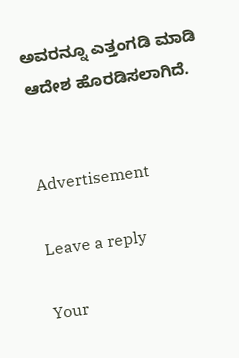ಅವರನ್ನೂ ಎತ್ತಂಗಡಿ ಮಾಡಿ‌ ಆದೇಶ ಹೊರಡಿಸಲಾಗಿದೆ.


Advertisement

Leave a reply

Your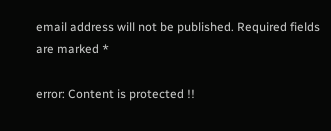email address will not be published. Required fields are marked *

error: Content is protected !!